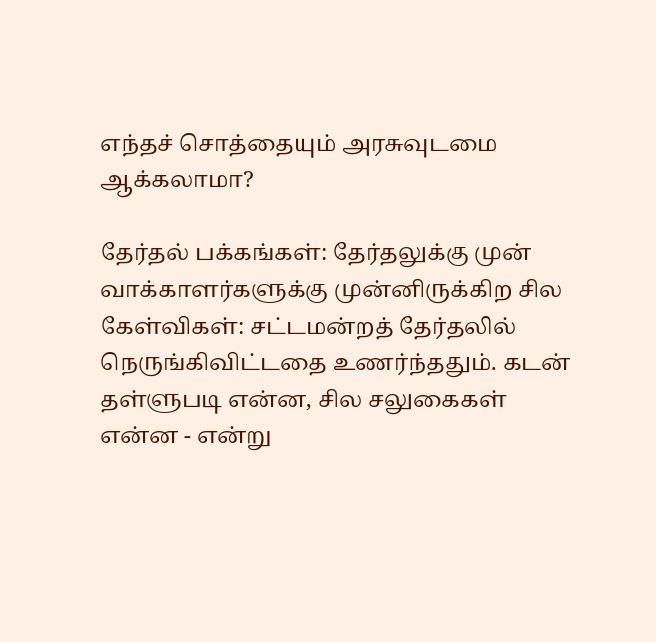எந்தச் சொத்தையும் அரசுவுடமை ஆக்கலாமா?

தேர்தல் பக்கங்கள்: தேர்தலுக்கு முன் வாக்காளர்களுக்கு முன்னிருக்கிற சில கேள்விகள்: சட்டமன்றத் தேர்தலில் நெருங்கிவிட்டதை உணர்ந்ததும். கடன் தள்ளுபடி என்ன, சில சலுகைகள் என்ன - என்று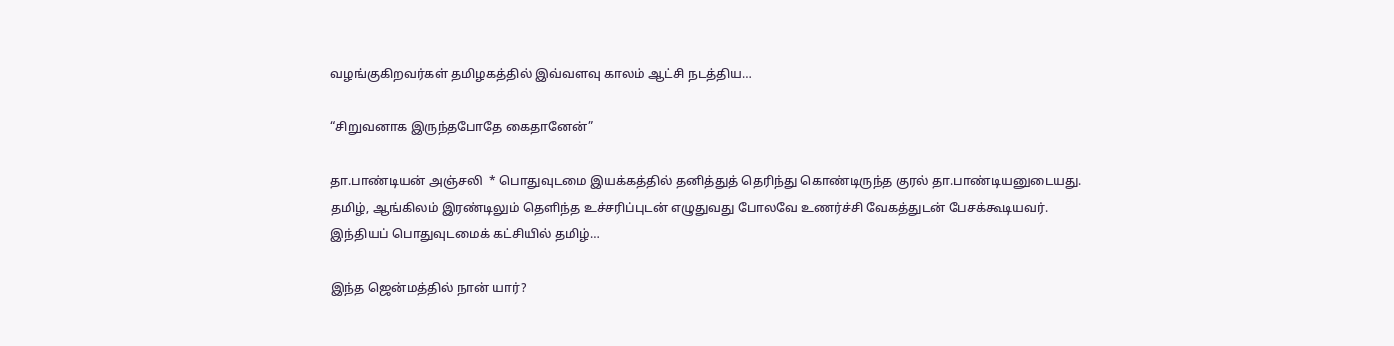வழங்குகிறவர்கள் தமிழகத்தில் இவ்வளவு காலம் ஆட்சி நடத்திய…

“சிறுவனாக இருந்தபோதே கைதானேன்”

தா.பாண்டியன் அஞ்சலி  * பொதுவுடமை இயக்கத்தில் தனித்துத் தெரிந்து கொண்டிருந்த குரல் தா.பாண்டியனுடையது. தமிழ், ஆங்கிலம் இரண்டிலும் தெளிந்த உச்சரிப்புடன் எழுதுவது போலவே உணர்ச்சி வேகத்துடன் பேசக்கூடியவர். இந்தியப் பொதுவுடமைக் கட்சியில் தமிழ்…

இந்த ஜென்மத்தில் நான் யார்?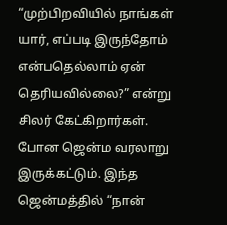“முற்பிறவியில் நாங்கள் யார், எப்படி இருந்தோம் என்பதெல்லாம் ஏன் தெரியவில்லை?” என்று சிலர் கேட்கிறார்கள். போன ஜென்ம வரலாறு இருக்கட்டும். இந்த ஜென்மத்தில் “நான்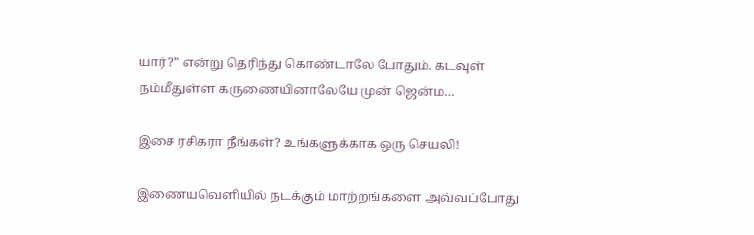யார்?” என்று தெரிந்து கொண்டாலே போதும். கடவுள் நம்மீதுள்ள கருணையினாலேயே முன் ஜென்ம…

இசை ரசிகரா நீங்கள்? உங்களுக்காக ஒரு செயலி!

இணையவெளியில் நடக்கும் மாற்றங்களை அவ்வப்போது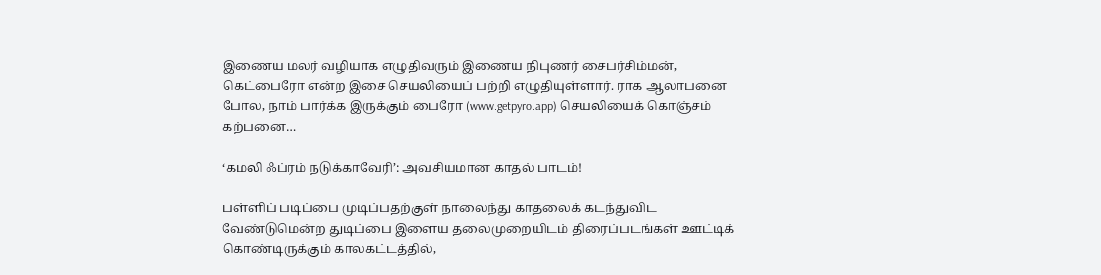இணைய மலர் வழியாக எழுதிவரும் இணைய நிபுணர் சைபர்சிம்மன், கெட்பைரோ என்ற இசை செயலியைப் பற்றி எழுதியுள்ளார். ராக ஆலாபனை போல, நாம் பார்க்க இருக்கும் பைரோ (www.getpyro.app) செயலியைக் கொஞ்சம் கற்பனை…

‘கமலி ஃப்ரம் நடுக்காவேரி’: அவசியமான காதல் பாடம்!

பள்ளிப் படிப்பை முடிப்பதற்குள் நாலைந்து காதலைக் கடந்துவிட வேண்டுமென்ற துடிப்பை இளைய தலைமுறையிடம் திரைப்படங்கள் ஊட்டிக் கொண்டிருக்கும் காலகட்டத்தில்,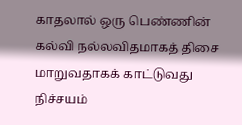காதலால் ஒரு பெண்ணின் கல்வி நல்லவிதமாகத் திசை மாறுவதாகக் காட்டுவது நிச்சயம்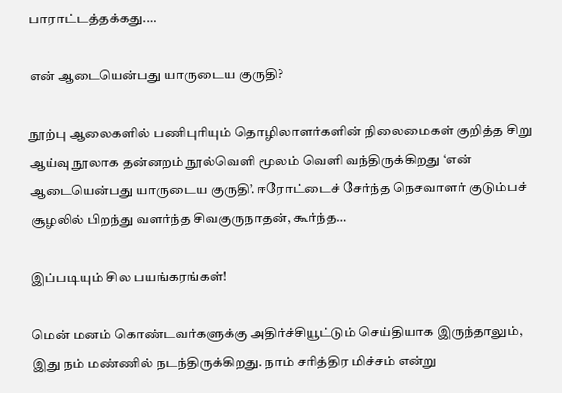பாராட்டத்தக்கது.…

என் ஆடையென்பது யாருடைய குருதி?

நூற்பு ஆலைகளில் பணிபுரியும் தொழிலாளர்களின் நிலைமைகள் குறித்த சிறு ஆய்வு நூலாக தன்னறம் நூல்வெளி மூலம் வெளி வந்திருக்கிறது ‘என் ஆடையென்பது யாருடைய குருதி’. ஈரோட்டைச் சேர்ந்த நெசவாளர் குடும்பச் சூழலில் பிறந்து வளர்ந்த சிவகுருநாதன், கூர்ந்த…

இப்படியும் சில பயங்கரங்கள்!

மென் மனம் கொண்டவர்களுக்கு அதிர்ச்சியூட்டும் செய்தியாக இருந்தாலும், இது நம் மண்ணில் நடந்திருக்கிறது. நாம் சரித்திர மிச்சம் என்று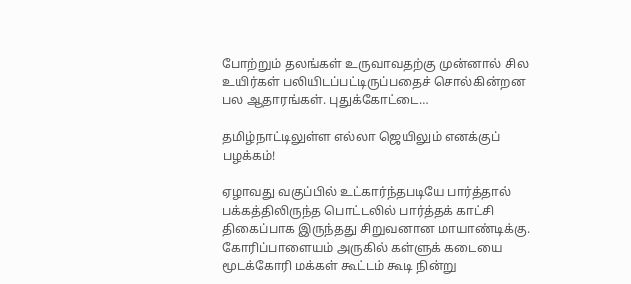போற்றும் தலங்கள் உருவாவதற்கு முன்னால் சில உயிர்கள் பலியிடப்பட்டிருப்பதைச் சொல்கின்றன பல ஆதாரங்கள். புதுக்கோட்டை…

தமிழ்நாட்டிலுள்ள எல்லா ஜெயிலும் எனக்குப் பழக்கம்!

ஏழாவது வகுப்பில் உட்கார்ந்தபடியே பார்த்தால் பக்கத்திலிருந்த பொட்டலில் பார்த்தக் காட்சி திகைப்பாக இருந்தது சிறுவனான மாயாண்டிக்கு. கோரிப்பாளையம் அருகில் கள்ளுக் கடையை மூடக்கோரி மக்கள் கூட்டம் கூடி நின்று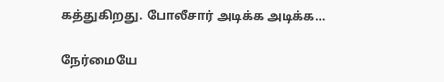கத்துகிறது. போலீசார் அடிக்க அடிக்க…

நேர்மையே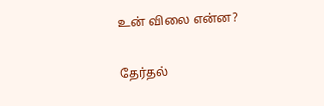உன் விலை என்ன?

தேர்தல்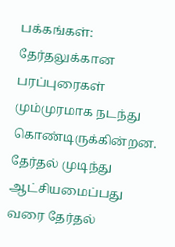பக்கங்கள்: தேர்தலுக்கான பரப்புரைகள் மும்முரமாக நடந்து கொண்டிருக்கின்றன. தேர்தல் முடிந்து ஆட்சியமைப்பது வரை தேர்தல்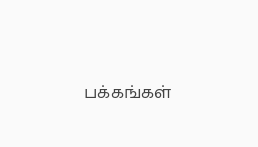பக்கங்கள்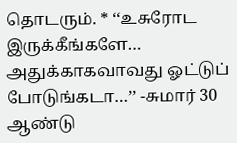தொடரும். * ‘‘உசுரோட இருக்கீங்களே… அதுக்காகவாவது ஓட்டுப் போடுங்கடா…’’ -சுமார் 30 ஆண்டு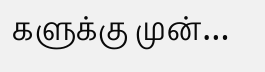களுக்கு முன்…